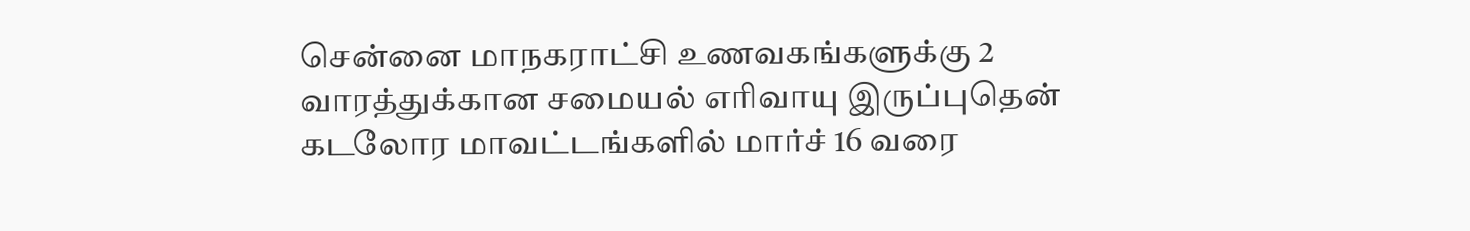சென்னை மாநகராட்சி உணவகங்களுக்கு 2 வாரத்துக்கான சமையல் எரிவாயு இருப்புதென் கடலோர மாவட்டங்களில் மார்ச் 16 வரை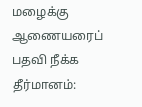மழைக்கு ஆணையரைப் பதவி நீக்க தீர்மானம்: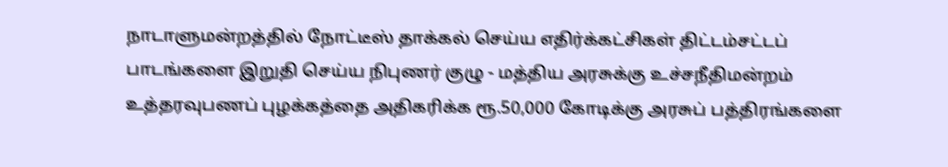நாடாளுமன்றத்தில் நோட்டீஸ் தாக்கல் செய்ய எதிர்க்கட்சிகள் திட்டம்சட்டப் பாடங்களை இறுதி செய்ய நிபுணர் குழு - மத்திய அரசுக்கு உச்சநீதிமன்றம் உத்தரவுபணப் புழக்கத்தை அதிகரிக்க ரூ.50,000 கோடிக்கு அரசுப் பத்திரங்களை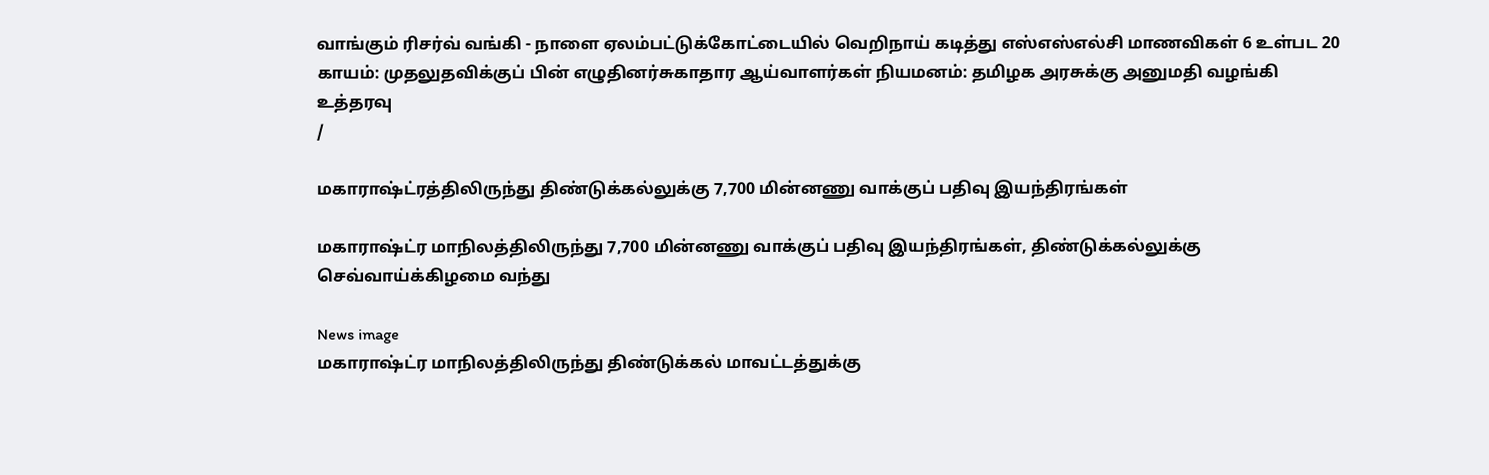வாங்கும் ரிசர்வ் வங்கி - நாளை ஏலம்பட்டுக்கோட்டையில் வெறிநாய் கடித்து எஸ்எஸ்எல்சி மாணவிகள் 6 உள்பட 20 காயம்: முதலுதவிக்குப் பின் எழுதினர்சுகாதார ஆய்வாளர்கள் நியமனம்: தமிழக அரசுக்கு அனுமதி வழங்கி உத்தரவு
/

மகாராஷ்ட்ரத்திலிருந்து திண்டுக்கல்லுக்கு 7,700 மின்னணு வாக்குப் பதிவு இயந்திரங்கள்

மகாராஷ்ட்ர மாநிலத்திலிருந்து 7,700 மின்னணு வாக்குப் பதிவு இயந்திரங்கள், திண்டுக்கல்லுக்கு செவ்வாய்க்கிழமை வந்து

News image
மகாராஷ்ட்ர மாநிலத்திலிருந்து திண்டுக்கல் மாவட்டத்துக்கு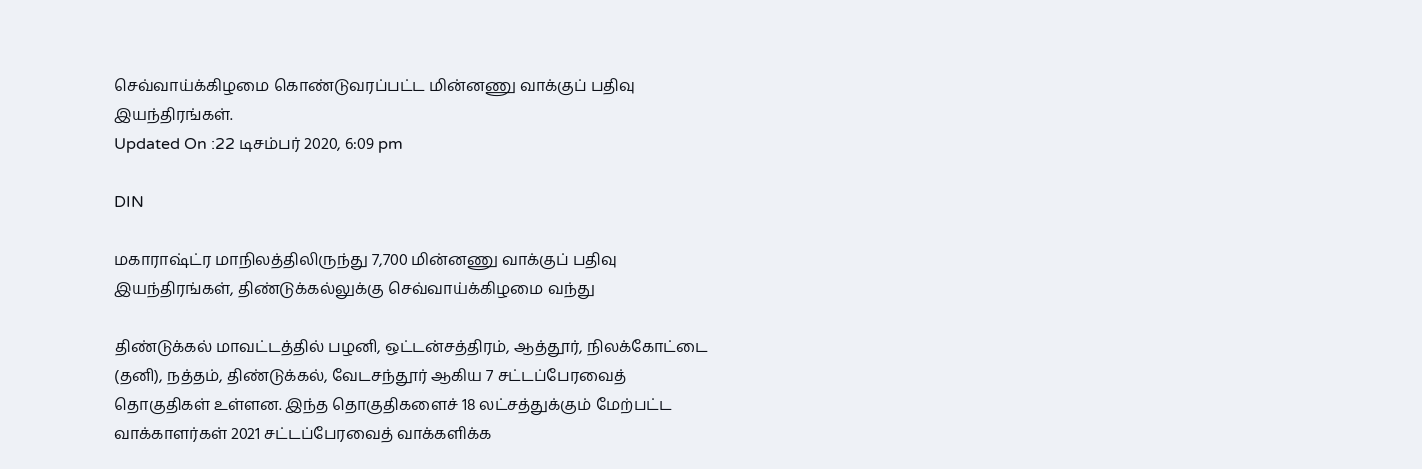செவ்வாய்க்கிழமை கொண்டுவரப்பட்ட மின்னணு வாக்குப் பதிவு இயந்திரங்கள்.
Updated On :22 டிசம்பர் 2020, 6:09 pm

DIN

மகாராஷ்ட்ர மாநிலத்திலிருந்து 7,700 மின்னணு வாக்குப் பதிவு இயந்திரங்கள், திண்டுக்கல்லுக்கு செவ்வாய்க்கிழமை வந்து

திண்டுக்கல் மாவட்டத்தில் பழனி, ஒட்டன்சத்திரம், ஆத்தூர், நிலக்கோட்டை (தனி), நத்தம், திண்டுக்கல், வேடசந்தூர் ஆகிய 7 சட்டப்பேரவைத் தொகுதிகள் உள்ளன. இந்த தொகுதிகளைச் 18 லட்சத்துக்கும் மேற்பட்ட வாக்காளர்கள் 2021 சட்டப்பேரவைத் வாக்களிக்க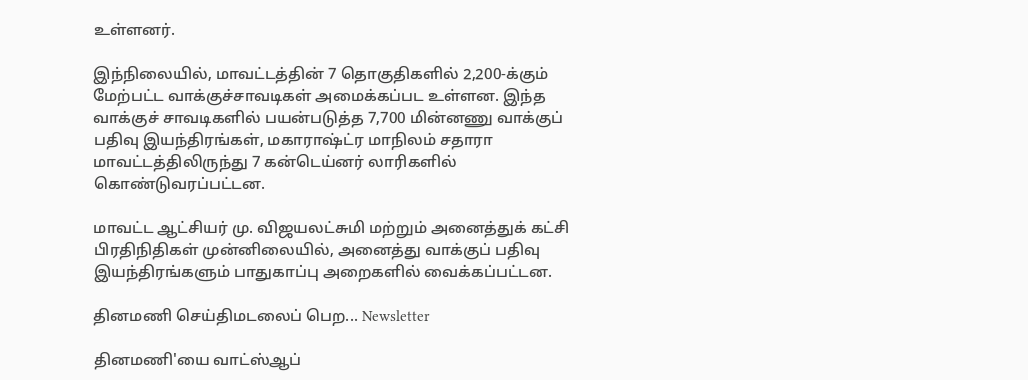உள்ளனர்.

இந்நிலையில், மாவட்டத்தின் 7 தொகுதிகளில் 2,200-க்கும் மேற்பட்ட வாக்குச்சாவடிகள் அமைக்கப்பட உள்ளன. இந்த வாக்குச் சாவடிகளில் பயன்படுத்த 7,700 மின்னணு வாக்குப் பதிவு இயந்திரங்கள், மகாராஷ்ட்ர மாநிலம் சதாரா மாவட்டத்திலிருந்து 7 கன்டெய்னர் லாரிகளில் கொண்டுவரப்பட்டன.

மாவட்ட ஆட்சியர் மு. விஜயலட்சுமி மற்றும் அனைத்துக் கட்சி பிரதிநிதிகள் முன்னிலையில், அனைத்து வாக்குப் பதிவு இயந்திரங்களும் பாதுகாப்பு அறைகளில் வைக்கப்பட்டன.

தினமணி செய்திமடலைப் பெற... Newsletter

தினமணி'யை வாட்ஸ்ஆப்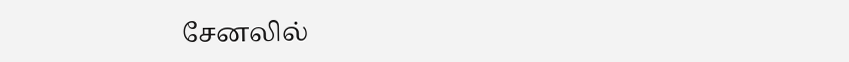சேனலில்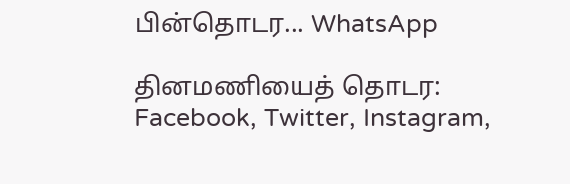பின்தொடர... WhatsApp

தினமணியைத் தொடர: Facebook, Twitter, Instagram,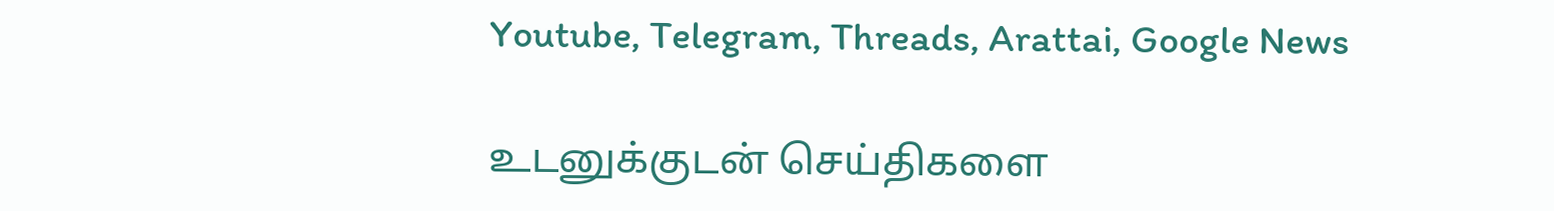Youtube, Telegram, Threads, Arattai, Google News

உடனுக்குடன் செய்திகளை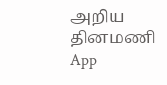அறிய தினமணி App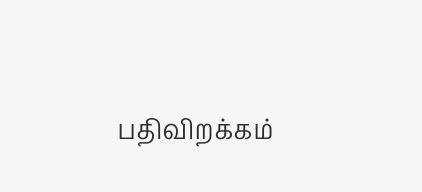பதிவிறக்கம்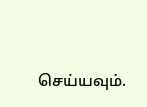செய்யவும்.